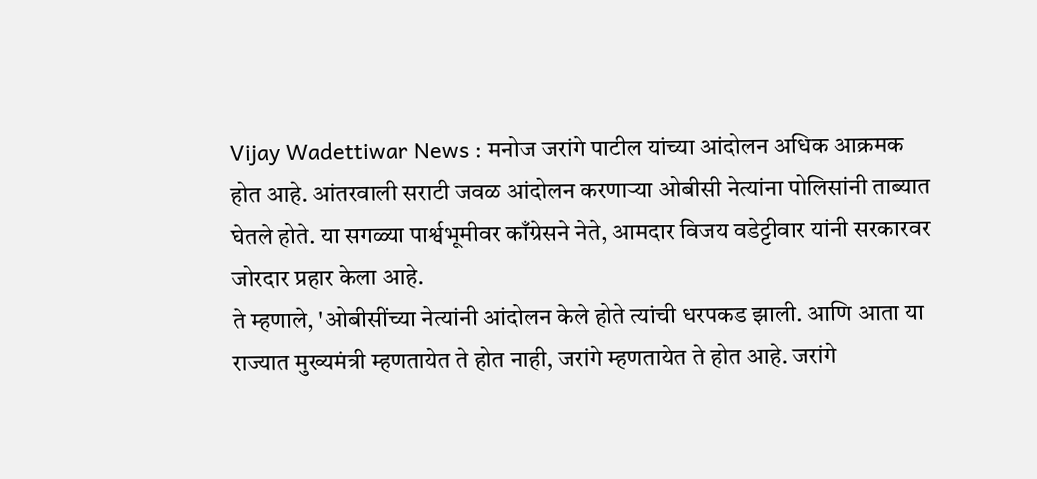Vijay Wadettiwar News : मनोज जरांगे पाटील यांच्या आंदोलन अधिक आक्रमक होत आहे. आंतरवाली सराटी जवळ आंदोलन करणाऱ्या ओबीसी नेत्यांना पोलिसांनी ताब्यात घेतले होते. या सगळ्या पार्श्वभूमीवर काँग्रेसने नेते, आमदार विजय वडेट्टीवार यांनी सरकारवर जोरदार प्रहार केला आहे.
ते म्हणाले, 'ओबीसींच्या नेत्यांनी आंदोलन केले होते त्यांची धरपकड झाली. आणि आता या राज्यात मुख्यमंत्री म्हणतायेत ते होत नाही, जरांगे म्हणतायेत ते होत आहे. जरांगे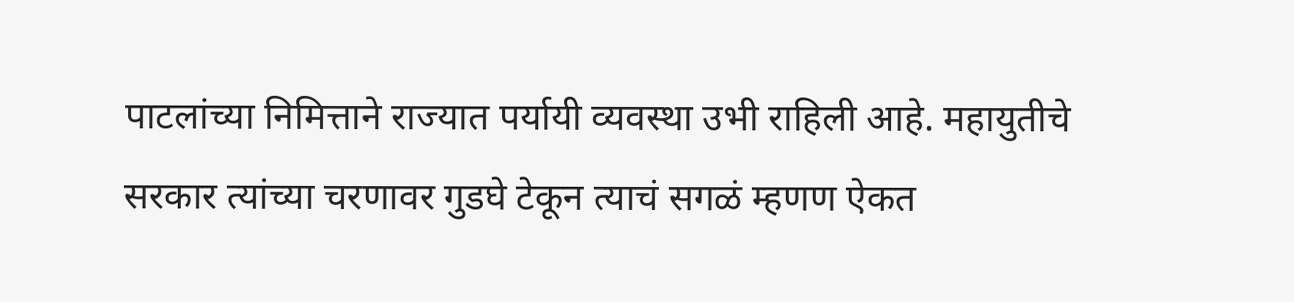पाटलांच्या निमित्ताने राज्यात पर्यायी व्यवस्था उभी राहिली आहे. महायुतीचे सरकार त्यांच्या चरणावर गुडघे टेकून त्याचं सगळं म्हणण ऐकत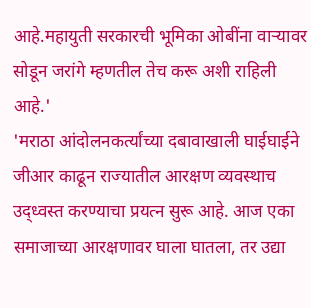आहे.महायुती सरकारची भूमिका ओबींना वाऱ्यावर सोडून जरांगे म्हणतील तेच करू अशी राहिली आहे.'
'मराठा आंदोलनकर्त्यांच्या दबावाखाली घाईघाईने जीआर काढून राज्यातील आरक्षण व्यवस्थाच उद्ध्वस्त करण्याचा प्रयत्न सुरू आहे. आज एका समाजाच्या आरक्षणावर घाला घातला, तर उद्या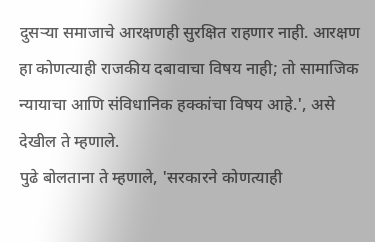दुसऱ्या समाजाचे आरक्षणही सुरक्षित राहणार नाही. आरक्षण हा कोणत्याही राजकीय दबावाचा विषय नाही; तो सामाजिक न्यायाचा आणि संविधानिक हक्कांचा विषय आहे.', असे देखील ते म्हणाले.
पुढे बोलताना ते म्हणाले, 'सरकारने कोणत्याही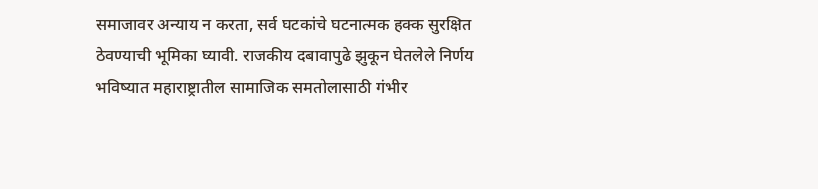समाजावर अन्याय न करता, सर्व घटकांचे घटनात्मक हक्क सुरक्षित ठेवण्याची भूमिका घ्यावी. राजकीय दबावापुढे झुकून घेतलेले निर्णय भविष्यात महाराष्ट्रातील सामाजिक समतोलासाठी गंभीर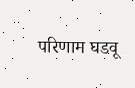परिणाम घडवू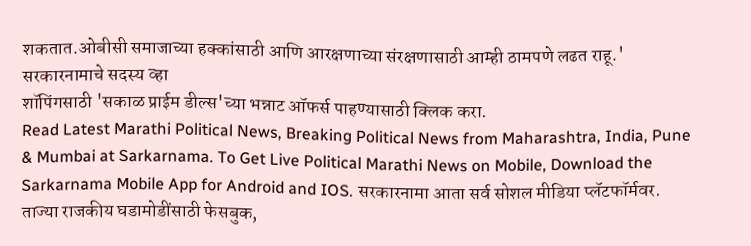शकतात.ओबीसी समाजाच्या हक्कांसाठी आणि आरक्षणाच्या संरक्षणासाठी आम्ही ठामपणे लढत राहू.'
सरकारनामाचे सदस्य व्हा
शॉपिंगसाठी 'सकाळ प्राईम डील्स'च्या भन्नाट ऑफर्स पाहण्यासाठी क्लिक करा.
Read Latest Marathi Political News, Breaking Political News from Maharashtra, India, Pune & Mumbai at Sarkarnama. To Get Live Political Marathi News on Mobile, Download the Sarkarnama Mobile App for Android and IOS. सरकारनामा आता सर्व सोशल मीडिया प्लॅटफॉर्मवर. ताज्या राजकीय घडामोडींसाठी फेसबुक,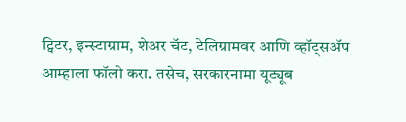ट्विटर, इन्स्टाग्राम, शेअर चॅट, टेलिग्रामवर आणि व्हॉट्सॲप आम्हाला फॉलो करा. तसेच, सरकारनामा यूट्यूब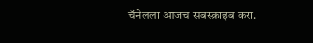चॅनेलला आजच सबस्क्राइब करा.